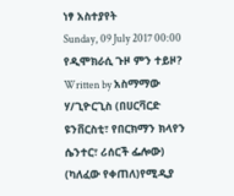ነፃ አስተያየት
Sunday, 09 July 2017 00:00
የዲሞክራሲ ጉዞ ምን ተይዞ?
Written by አስማማው ሃ/ጊዮርጊስ (በሀርቫርድ ዩንቨርስቲ፣ የበርክማን ክላየን ሴንተር፣ ሪሰርች ፌሎው)
(ካለፈው የቀጠለ)የሚዲያ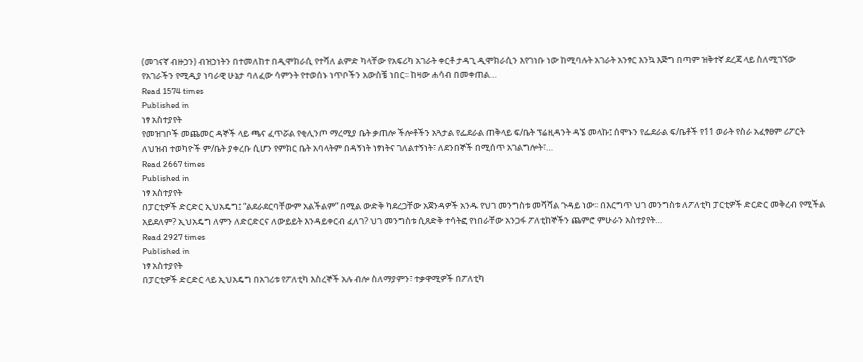(መገናኛ ብዙኃን) ብዝኃነትን በተመለከተ በዲሞክራሲ የተሻለ ልምድ ካላቸው የአፍሪካ አገራት ቀርቶ ታዳጊ ዲሞክራሲን እየገነቡ ነው ከሚባሉት አገራት አንፃር እንኳ እጅግ በጣም ዝቅተኛ ደረጃ ላይ ስለሚገኘው የአገራችን የሚዲያ ነባራዊ ሁኔታ ባለፈው ሳምንት የተወሰኑ ነጥቦችን አውስቼ ነበር፡፡ ከዛው ሐሳብ በመቀጠል…
Read 1574 times
Published in
ነፃ አስተያየት
የመዝገቦች መጨመር ዳኞች ላይ ጫና ፈጥሯል የቂሊንጦ ማረሚያ ቤት ቃጠሎ ችሎቶችን አጓታል የፌደራል ጠቅላይ ፍ/ቤት ፕሬዚዳንት ዳኜ መላኩ፤ ሰሞኑን የፌደራል ፍ/ቤቶች የ11 ወራት የስራ አፈፃፀም ሪፖርት ለህዝብ ተወካዮች ም/ቤት ያቀረቡ ሲሆን የምክር ቤት አባላትም በዳኝነት ነፃነትና ገለልተኝነት፣ ለደንበኞች በሚሰጥ አገልግሎት፣…
Read 2667 times
Published in
ነፃ አስተያየት
በፓርቲዎች ድርድር ኢህአዴግ፤ “ልደራደርባቸውም አልችልም” በሚል ውድቅ ካደረጋቸው አጀንዳዎች አንዱ የህገ መንግስቱ መሻሻል ጉዳይ ነው፡፡ በእርግጥ ህገ መንግስቱ ለፖለቲካ ፓርቲዎች ድርድር መቅረብ የሚችል አይደለም? ኢህአዴግ ለምን ለድርድርና ለውይይት እንዳይቀርብ ፈለገ? ህገ መንግስቱ ሲጸድቅ ተሳትፎ የነበራቸው አንጋፋ ፖለቲከኞችን ጨምሮ ምሁራን አስተያየት…
Read 2927 times
Published in
ነፃ አስተያየት
በፓርቲዎች ድርድር ላይ ኢህአዴግ በአገሪቱ የፖለቲካ እስረኞች አሉ ብሎ ስለማያምን፣ ተቃዋሚዎች በፖለቲካ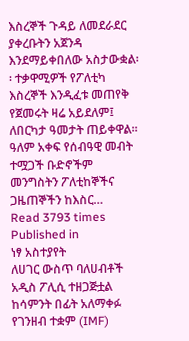እስረኞች ጉዳይ ለመደራደር ያቀረቡትን አጀንዳ እንደማይቀበለው አስታውቋል፡፡ ተቃዋሚዎች የፖለቲካ እስረኞች እንዲፈቱ መጠየቅ የጀመሩት ዛሬ አይደለም፤ ለበርካታ ዓመታት ጠይቀዋል፡፡ ዓለም አቀፍ የሰብዓዊ መብት ተሟጋች ቡድኖችም መንግስትን ፖለቲከኞችና ጋዜጠኞችን ከእስር…
Read 3793 times
Published in
ነፃ አስተያየት
ለሀገር ውስጥ ባለሀብቶች አዲስ ፖሊሲ ተዘጋጅቷል ከሳምንት በፊት አለማቀፉ የገንዘብ ተቋም (IMF)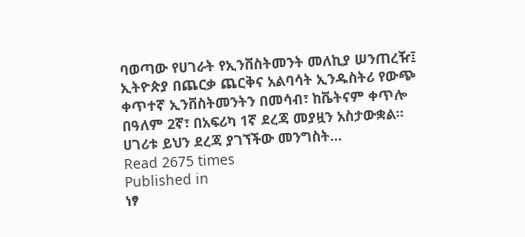ባወጣው የሀገራት የኢንቨስትመንት መለኪያ ሠንጠረዥ፤ ኢትዮጵያ በጨርቃ ጨርቅና አልባሳት ኢንዱስትሪ የውጭ ቀጥተኛ ኢንቨስትመንትን በመሳብ፣ ከቬትናም ቀጥሎ በዓለም 2ኛ፣ በአፍሪካ 1ኛ ደረጃ መያዟን አስታውቋል፡፡ ሀገሪቱ ይህን ደረጃ ያገኘችው መንግስት…
Read 2675 times
Published in
ነፃ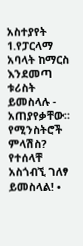አስተያየት
1.የፓርላማ አባላት ከማርስ እንደመጣ ቱሪስት ይመስላሉ - አጠያየቃቸው። የሚንስትሮች ምላሽስ? የተሰላቸ አስጎብኚ ገለፃ ይመስላል! •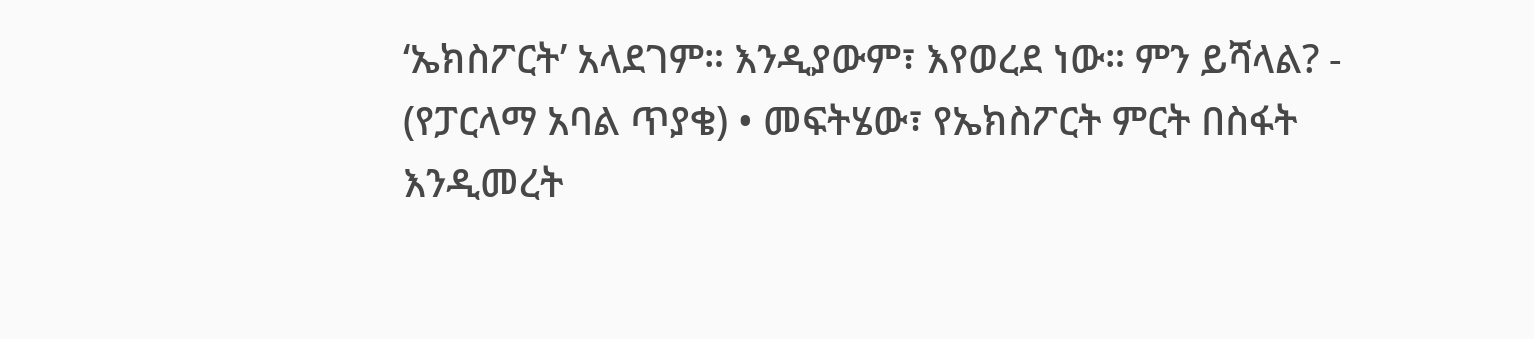‘ኤክስፖርት’ አላደገም። እንዲያውም፣ እየወረደ ነው። ምን ይሻላል? - (የፓርላማ አባል ጥያቄ) • መፍትሄው፣ የኤክስፖርት ምርት በስፋት እንዲመረት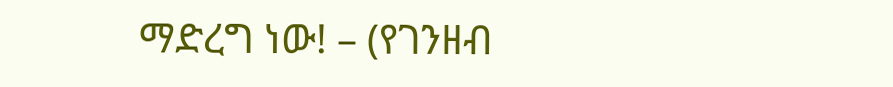ማድረግ ነው! – (የገንዘብ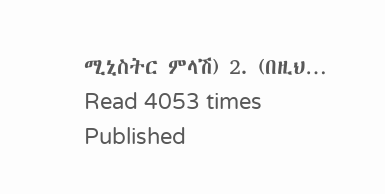ሚኒስትር ምላሽ) 2. (በዚህ…
Read 4053 times
Published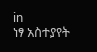in
ነፃ አስተያየት